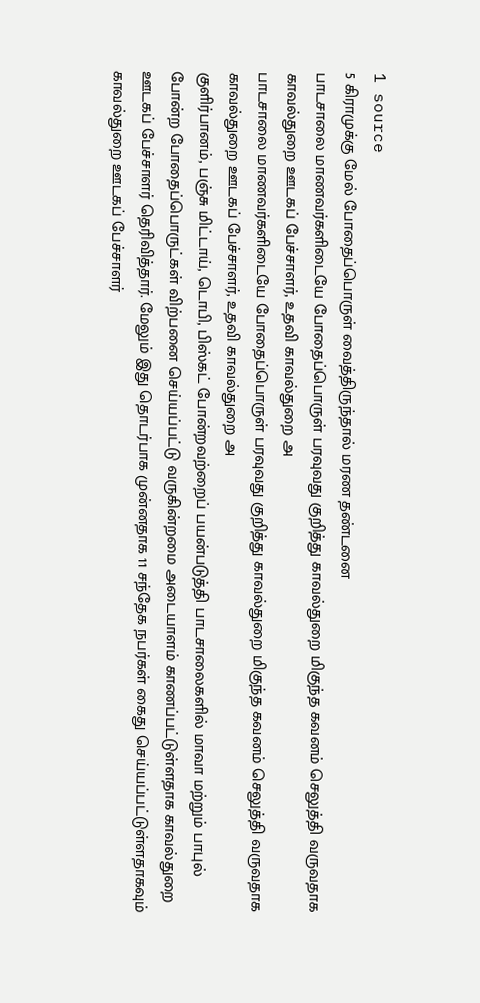1 source
5 கிராமுக்கு மேல் போதைப்பொருள் வைத்திருந்தால் மரண தண்டனை
பாடசாலை மாணவர்களிடையே போதைப்பொருள் பரவுவது குறித்து காவல்துறை மிகுந்த கவனம் செலுத்தி வருவதாக காவல்துறை ஊடகப் பேச்சாளர், உதவி காவல்துறை அ
பாடசாலை மாணவர்களிடையே போதைப்பொருள் பரவுவது குறித்து காவல்துறை மிகுந்த கவனம் செலுத்தி வருவதாக காவல்துறை ஊடகப் பேச்சாளர், உதவி காவல்துறை அ
குளிர்பானம், பஞ்சு மிட்டாய், டொபி, பிஸ்கட் போன்றவற்றைப் பயன்படுத்தி பாடசாலைகளில் மாவா மற்றும் பாபுல் போன்ற போதைப்பொருட்கள் விற்பனை செய்யப்பட்டு வருகின்றமை அடையாளம் காணப்பட்டுள்ளதாக காவல்துறை ஊடகப் பேச்சாளர் தெரிவித்தார். மேலும் இது தொடர்பாக முன்னதாக 11 சந்தேக நபர்கள் கைது செய்யப்பட்டுள்ளதாகவும் காவல்துறை ஊடகப் பேச்சாளர்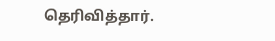தெரிவித்தார்.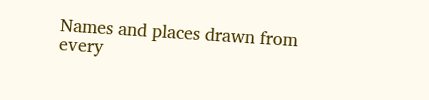Names and places drawn from every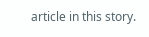article in this story.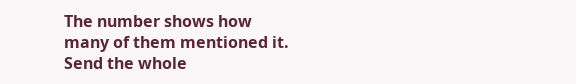The number shows how many of them mentioned it.
Send the whole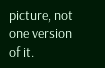picture, not one version of it.